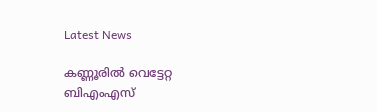Latest News

കണ്ണൂരില്‍ വെട്ടേറ്റ ബിഎംഎസ്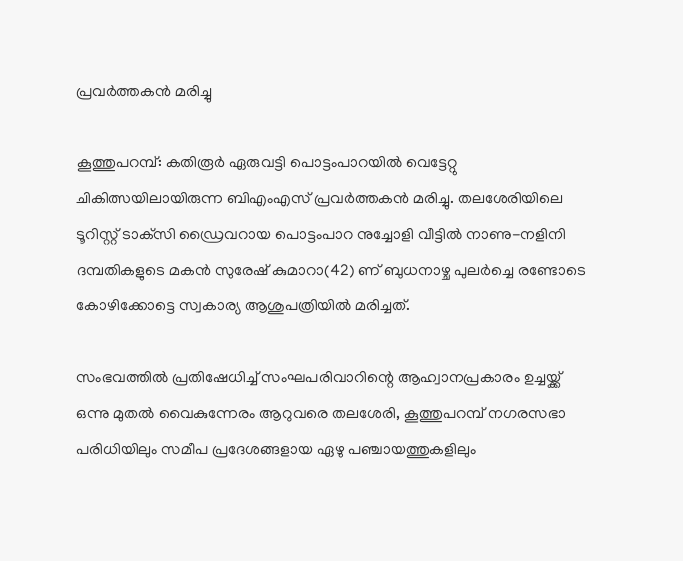പ്രവര്‍ത്തകന്‍ മരിച്ചു

കൂത്തുപറമ്പ്: കതിരൂര്‍ ഏരുവട്ടി പൊട്ടംപാറയില്‍ വെട്ടേറ്റു ചികിത്സയിലായിരുന്ന ബിഎംഎസ് പ്രവര്‍ത്തകന്‍ മരിച്ചു. തലശേരിയിലെ ടൂറിസ്റ്റ് ടാക്‌സി ഡ്രൈവറായ പൊട്ടംപാറ നുച്ചോളി വീട്ടില്‍ നാണു-നളിനി ദമ്പതികളുടെ മകന്‍ സുരേഷ് കുമാറാ(42) ണ് ബുധനാഴ്ച പുലര്‍ച്ചെ രണ്ടോടെ കോഴിക്കോട്ടെ സ്വകാര്യ ആശുപത്രിയില്‍ മരിച്ചത്.

സംഭവത്തില്‍ പ്രതിഷേധിച്ച് സംഘപരിവാറിന്റെ ആഹ്വാനപ്രകാരം ഉച്ചയ്ക്ക് ഒന്നു മുതല്‍ വൈകുന്നേരം ആറുവരെ തലശേരി, കൂത്തുപറമ്പ് നഗരസഭാ പരിധിയിലും സമീപ പ്രദേശങ്ങളായ ഏഴു പഞ്ചായത്തുകളിലും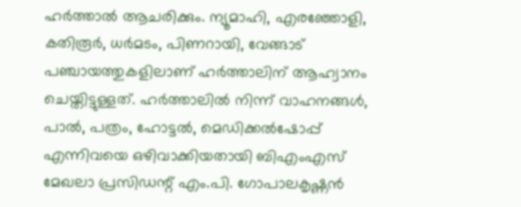ഹര്‍ത്താല്‍ ആചരിക്കും. ന്യൂമാഹി, എരഞ്ഞോളി, കതിരൂര്‍, ധര്‍മടം, പിണറായി, വേങ്ങാട് പഞ്ചായത്തുകളിലാണ് ഹര്‍ത്താലിന് ആഹ്വാനം ചെയ്തിട്ടുള്ളത്. ഹര്‍ത്താലില്‍ നിന്ന് വാഹനങ്ങള്‍, പാല്‍, പത്രം, ഹോട്ടല്‍, മെഡിക്കല്‍ഷോപ്പ് എന്നിവയെ ഒഴിവാക്കിയതായി ബിഎംഎസ് മേഖലാ പ്രസിഡന്റ് എം.പി. ഗോപാലകൃഷ്ണന്‍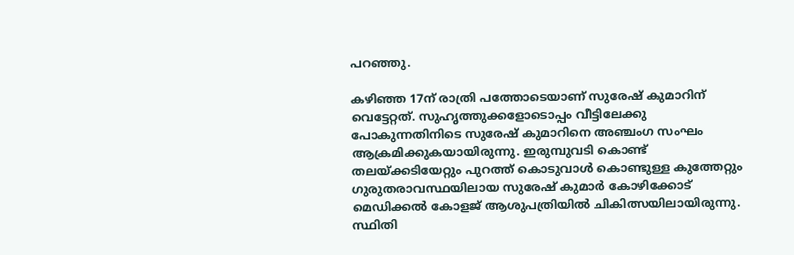പറഞ്ഞു.

കഴിഞ്ഞ 17ന് രാത്രി പത്തോടെയാണ് സുരേഷ് കുമാറിന് വെട്ടേറ്റത്. സുഹൃത്തുക്കളോടൊപ്പം വീട്ടിലേക്കു പോകുന്നതിനിടെ സുരേഷ് കുമാറിനെ അഞ്ചംഗ സംഘം ആക്രമിക്കുകയായിരുന്നു. ഇരുമ്പുവടി കൊണ്ട് തലയ്ക്കടിയേറ്റും പുറത്ത് കൊടുവാള്‍ കൊണ്ടുള്ള കുത്തേറ്റും ഗുരുതരാവസ്ഥയിലായ സുരേഷ് കുമാര്‍ കോഴിക്കോട് മെഡിക്കല്‍ കോളജ് ആശുപത്രിയില്‍ ചികിത്സയിലായിരുന്നു. സ്ഥിതി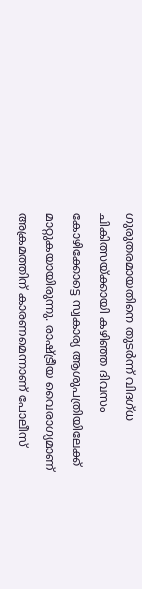ഗുരുതരമായതിനെ തുടര്‍ന്ന് വിദഗ്ധ ചികിത്സയ്ക്കായി കഴിഞ്ഞ ദിവസം കോഴിക്കോട്ടെ സ്വകാര്യ ആശുപത്രിയിലേക്ക് മാറ്റുകയായിരുന്നു. രാഷ്ട്രീയ വൈരാഗ്യമാണ് അക്രമത്തിന് കാരണമെന്നാണ് പോലീസ്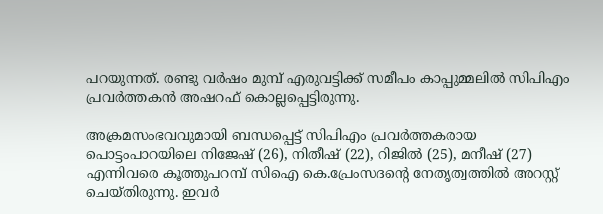പറയുന്നത്. രണ്ടു വര്‍ഷം മുമ്പ് എരുവട്ടിക്ക് സമീപം കാപ്പുമ്മലില്‍ സിപിഎം പ്രവര്‍ത്തകന്‍ അഷറഫ് കൊല്ലപ്പെട്ടിരുന്നു.

അക്രമസംഭവവുമായി ബന്ധപ്പെട്ട് സിപിഎം പ്രവര്‍ത്തകരായ പൊട്ടംപാറയിലെ നിജേഷ് (26), നിതീഷ് (22), റിജില്‍ (25), മനീഷ് (27) എന്നിവരെ കൂത്തുപറമ്പ് സിഐ കെ.പ്രേംസദന്റെ നേതൃത്വത്തില്‍ അറസ്റ്റ് ചെയ്തിരുന്നു. ഇവര്‍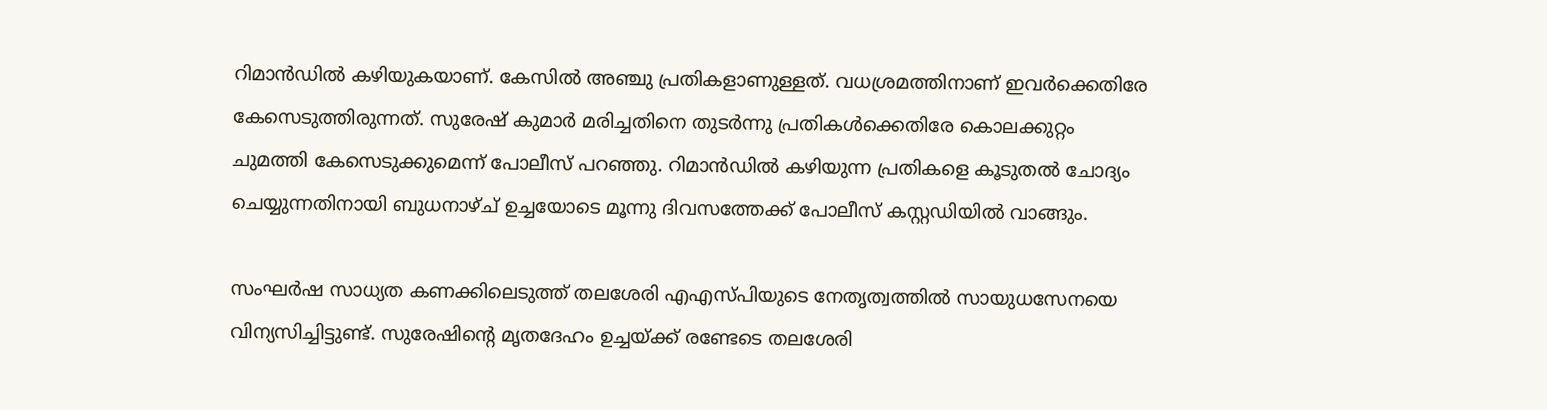റിമാന്‍ഡില്‍ കഴിയുകയാണ്. കേസില്‍ അഞ്ചു പ്രതികളാണുള്ളത്. വധശ്രമത്തിനാണ് ഇവര്‍ക്കെതിരേ കേസെടുത്തിരുന്നത്. സുരേഷ് കുമാര്‍ മരിച്ചതിനെ തുടര്‍ന്നു പ്രതികള്‍ക്കെതിരേ കൊലക്കുറ്റം ചുമത്തി കേസെടുക്കുമെന്ന് പോലീസ് പറഞ്ഞു. റിമാന്‍ഡില്‍ കഴിയുന്ന പ്രതികളെ കൂടുതല്‍ ചോദ്യം ചെയ്യുന്നതിനായി ബുധനാഴ്ച് ഉച്ചയോടെ മൂന്നു ദിവസത്തേക്ക് പോലീസ് കസ്റ്റഡിയില്‍ വാങ്ങും.

സംഘര്‍ഷ സാധ്യത കണക്കിലെടുത്ത് തലശേരി എഎസ്പിയുടെ നേതൃത്വത്തില്‍ സായുധസേനയെ വിന്യസിച്ചിട്ടുണ്ട്. സുരേഷിന്റെ മൃതദേഹം ഉച്ചയ്ക്ക് രണ്ടേടെ തലശേരി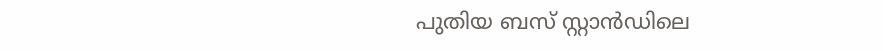പുതിയ ബസ് സ്റ്റാന്‍ഡിലെ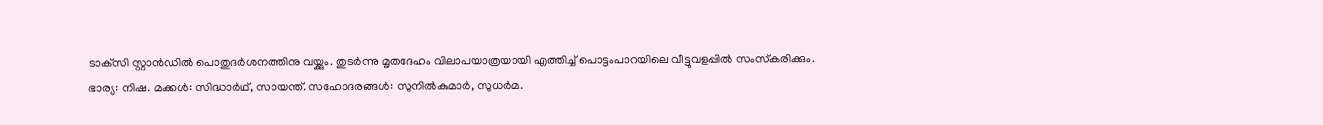ടാക്‌സി സ്റ്റാന്‍ഡില്‍ പൊതുദര്‍ശനത്തിനു വയ്ക്കും. തുടര്‍ന്നു മൃതദേഹം വിലാപയാത്രയായി എത്തിച്ച് പൊട്ടംപാറയിലെ വീട്ടുവളപ്പില്‍ സംസ്‌കരിക്കും. ഭാര്യ: നിഷ. മക്കള്‍: സിദ്ധാര്‍ഥ്, സായന്ത്. സഹോദരങ്ങള്‍: സുനില്‍കുമാര്‍, സുധര്‍മ.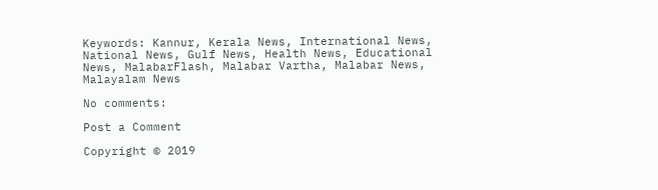Keywords: Kannur, Kerala News, International News, National News, Gulf News, Health News, Educational News, MalabarFlash, Malabar Vartha, Malabar News, Malayalam News

No comments:

Post a Comment

Copyright © 2019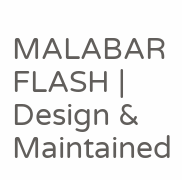MALABAR FLASH | Design & Maintained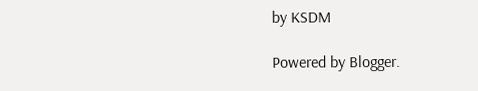by KSDM

Powered by Blogger.